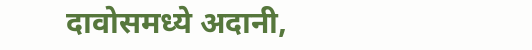दावोसमध्ये अदानी,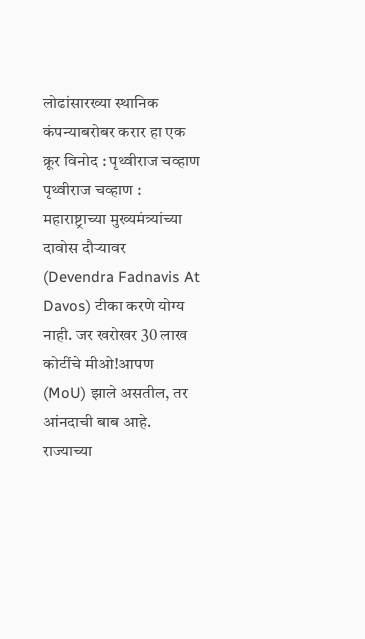लोढांसारख्या स्थानिक कंपन्याबरोबर करार हा एक क्रूर विनोद : पृथ्वीराज चव्हाण
पृथ्वीराज चव्हाण : महाराष्ट्राच्या मुख्यमंत्र्यांच्या दावोस दौऱ्यावर (Devendra Fadnavis At Davos) टीका करणे योग्य नाही. जर खरोखर 30 लाख कोटींचे मीओ!आपण (MoU) झाले असतील, तर आंनदाची बाब आहे. राज्याच्या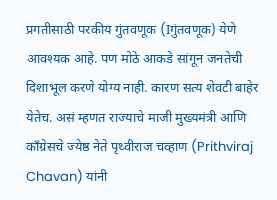प्रगतीसाठी परकीय गुंतवणूक (Iगुंतवणूक) येणे आवश्यक आहे. पण मोठे आकडे सांगून जनतेची दिशाभूल करणे योग्य नाही. कारण सत्य शेवटी बाहेर येतेच. असं म्हणत राज्याचे माजी मुख्यमंत्री आणि काँग्रेसचे ज्येष्ठ नेते पृथ्वीराज चव्हाण (Prithviraj Chavan) यांनी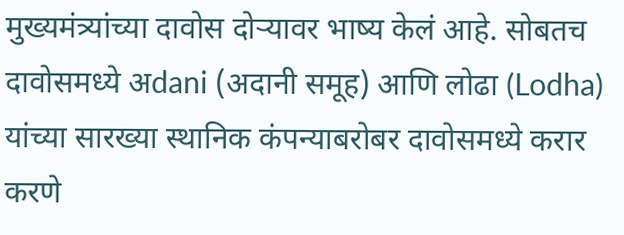मुख्यमंत्र्यांच्या दावोस दोऱ्यावर भाष्य केलं आहे. सोबतच दावोसमध्ये अdani (अदानी समूह) आणि लोढा (Lodha) यांच्या सारख्या स्थानिक कंपन्याबरोबर दावोसमध्ये करार करणे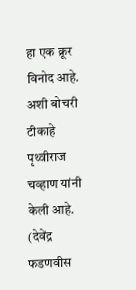हा एक क्रूर विनोद आहे. अशी बोचरी टीकाहे पृथ्वीराज चव्हाण यांनी केली आहे. (देवेंद्र फडणवीस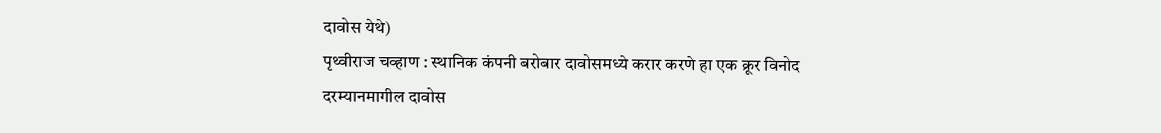दावोस येथे)
पृथ्वीराज चव्हाण : स्थानिक कंपनी बरोबार दावोसमध्ये करार करणे हा एक क्रूर विनोद
दरम्यानमागील दावोस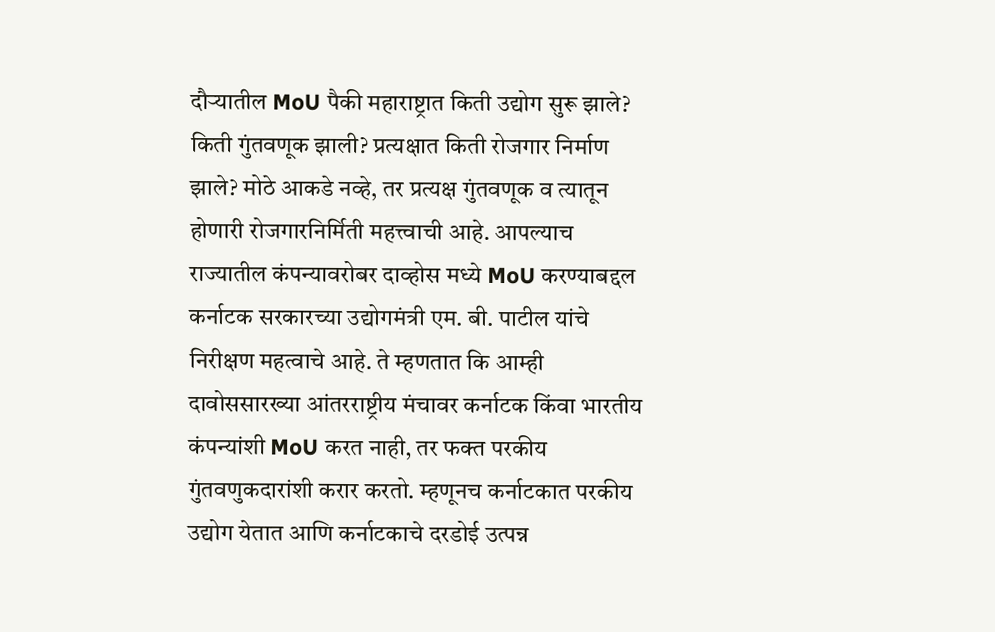दौऱ्यातील MoU पैकी महाराष्ट्रात किती उद्योग सुरू झाले? किती गुंतवणूक झाली? प्रत्यक्षात किती रोजगार निर्माण झाले? मोठे आकडे नव्हे, तर प्रत्यक्ष गुंतवणूक व त्यातून होणारी रोजगारनिर्मिती महत्त्वाची आहे. आपल्याच राज्यातील कंपन्यावरोबर दाव्होस मध्ये MoU करण्याबद्दल कर्नाटक सरकारच्या उद्योगमंत्री एम. बी. पाटील यांचे निरीक्षण महत्वाचे आहे. ते म्हणतात कि आम्ही दावोससारख्या आंतरराष्ट्रीय मंचावर कर्नाटक किंवा भारतीय कंपन्यांशी MoU करत नाही, तर फक्त परकीय गुंतवणुकदारांशी करार करतो. म्हणूनच कर्नाटकात परकीय उद्योग येतात आणि कर्नाटकाचे दरडोई उत्पन्न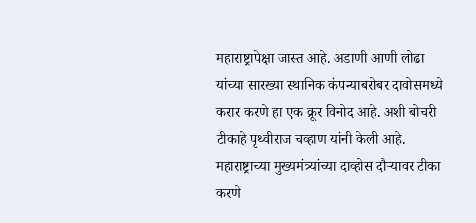महाराष्ट्रापेक्षा जास्त आहे. अडाणी आणी लोढा यांच्या सारख्या स्थानिक कंपन्याबरोबर दावोसमध्ये करार करणे हा एक क्रूर विनोद आहे. अशी बोचरी टीकाहे पृथ्वीराज चव्हाण यांनी केली आहे.
महाराष्ट्राच्या मुख्यमंत्र्यांच्या दाव्होस दौऱ्यावर टीका करणे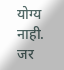योग्य नाही. जर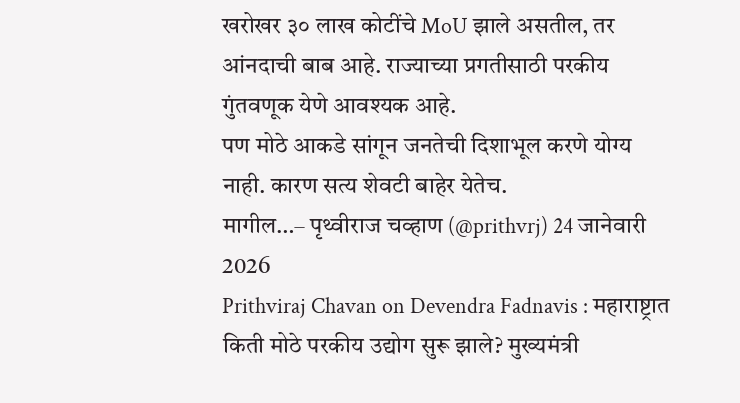खरोखर ३० लाख कोटींचे MoU झाले असतील, तर आंनदाची बाब आहे. राज्याच्या प्रगतीसाठी परकीय गुंतवणूक येणे आवश्यक आहे.
पण मोठे आकडे सांगून जनतेची दिशाभूल करणे योग्य नाही. कारण सत्य शेवटी बाहेर येतेच.
मागील…– पृथ्वीराज चव्हाण (@prithvrj) 24 जानेवारी 2026
Prithviraj Chavan on Devendra Fadnavis : महाराष्ट्रात किती मोठे परकीय उद्योग सुरू झाले? मुख्यमंत्री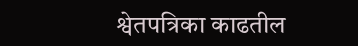श्वेतपत्रिका काढतील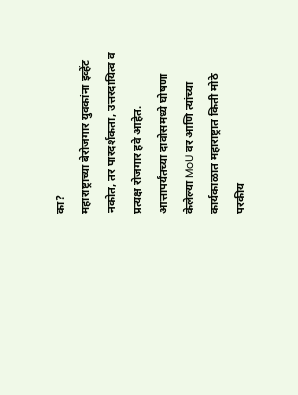का?
महाराष्ट्राच्या बेरोजगार युवकांना इव्हेंट नकोत, तर पारदर्शकता, उत्तरदायित्व व प्रत्यक्ष रोजगार हवे आहेत. आत्तापर्यंतच्या दावोसमध्ये घोषणा केलेल्या MoU वर आणि त्यांच्या कार्यकाळात महाराष्ट्रात किती मोठे परकीय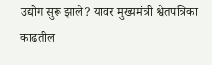उद्योग सुरू झाले? यावर मुख्यमंत्री श्वेतपत्रिका काढतील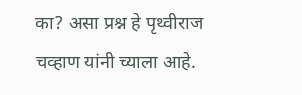का? असा प्रश्न हे पृथ्वीराज चव्हाण यांनी च्याला आहे.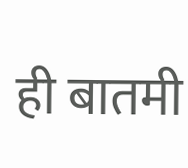ही बातमी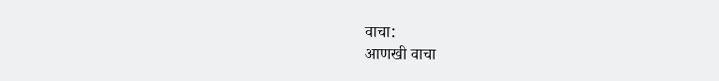वाचा:
आणखी वाचा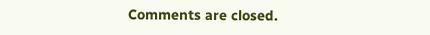Comments are closed.